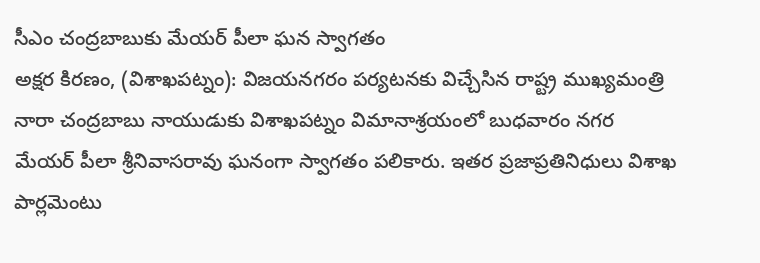సీఎం చంద్రబాబుకు మేయర్ పీలా ఘన స్వాగతం
అక్షర కిరణం, (విశాఖపట్నం): విజయనగరం పర్యటనకు విచ్చేసిన రాష్ట్ర ముఖ్యమంత్రి నారా చంద్రబాబు నాయుడుకు విశాఖపట్నం విమానాశ్రయంలో బుధవారం నగర మేయర్ పీలా శ్రీనివాసరావు ఘనంగా స్వాగతం పలికారు. ఇతర ప్రజాప్రతినిధులు విశాఖ పార్లమెంటు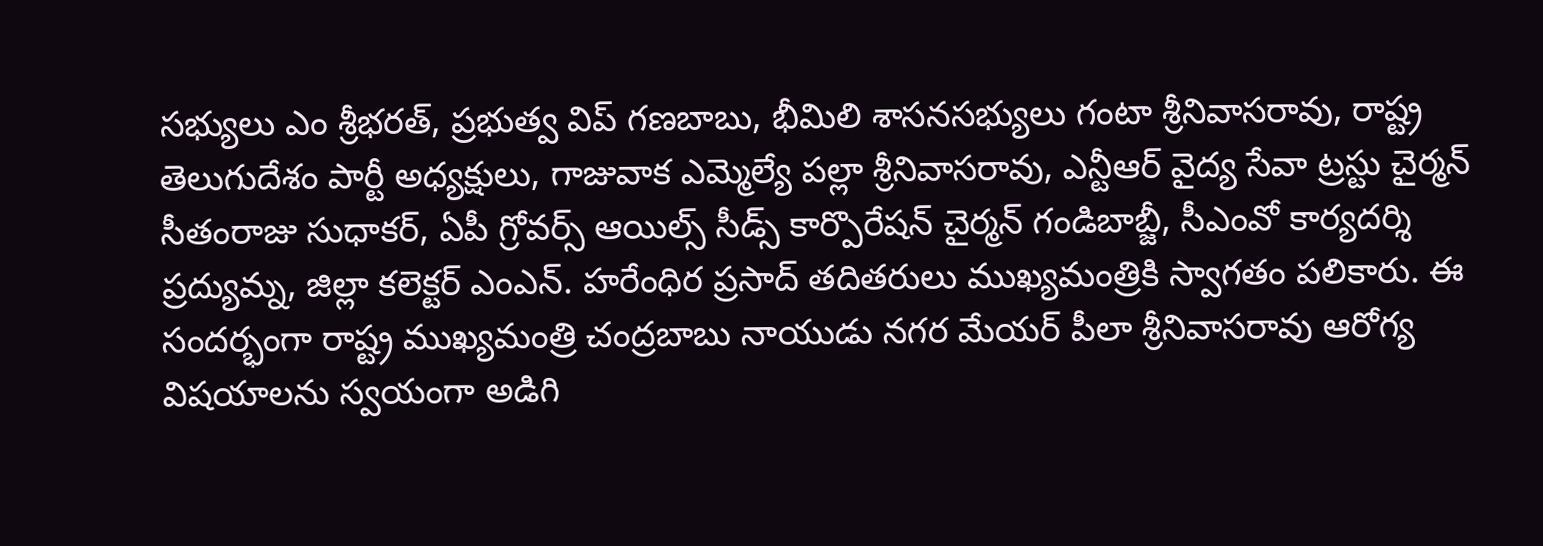సభ్యులు ఎం శ్రీభరత్, ప్రభుత్వ విప్ గణబాబు, భీమిలి శాసనసభ్యులు గంటా శ్రీనివాసరావు, రాష్ట్ర తెలుగుదేశం పార్టీ అధ్యక్షులు, గాజువాక ఎమ్మెల్యే పల్లా శ్రీనివాసరావు, ఎన్టీఆర్ వైద్య సేవా ట్రస్టు చైర్మన్ సీతంరాజు సుధాకర్, ఏపీ గ్రోవర్స్ ఆయిల్స్ సీడ్స్ కార్పొరేషన్ చైర్మన్ గండిబాబ్జీ, సీఎంవో కార్యదర్శి ప్రద్యుమ్న, జిల్లా కలెక్టర్ ఎంఎన్. హరేంధిర ప్రసాద్ తదితరులు ముఖ్యమంత్రికి స్వాగతం పలికారు. ఈ సందర్భంగా రాష్ట్ర ముఖ్యమంత్రి చంద్రబాబు నాయుడు నగర మేయర్ పీలా శ్రీనివాసరావు ఆరోగ్య విషయాలను స్వయంగా అడిగి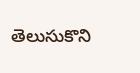తెలుసుకొని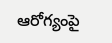ఆరోగ్యంపై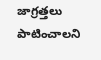జాగ్రత్తలు పాటించాలని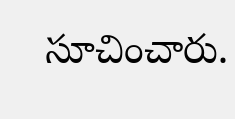సూచించారు.